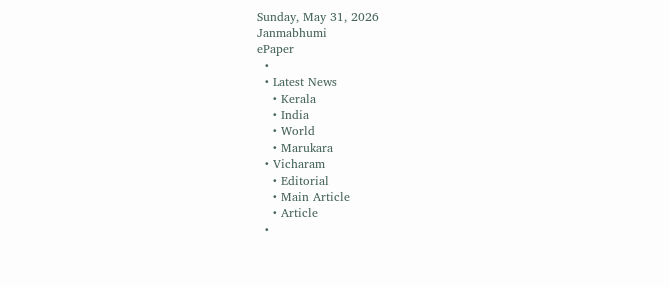Sunday, May 31, 2026
Janmabhumi
ePaper
  •
  • Latest News
    • Kerala
    • India
    • World
    • Marukara
  • Vicharam
    • Editorial
    • Main Article
    • Article
  •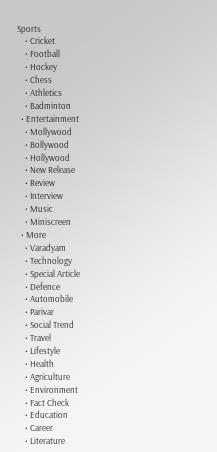Sports
    • Cricket
    • Football
    • Hockey
    • Chess
    • Athletics
    • Badminton
  • Entertainment
    • Mollywood
    • Bollywood
    • Hollywood
    • New Release
    • Review
    • Interview
    • Music
    • Miniscreen
  • More
    • Varadyam
    • Technology
    • Special Article
    • Defence
    • Automobile
    • Parivar
    • Social Trend
    • Travel
    • Lifestyle
    • Health
    • Agriculture
    • Environment
    • Fact Check
    • Education
    • Career
    • Literature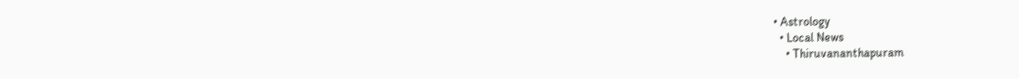• Astrology
  • Local News
    • Thiruvananthapuram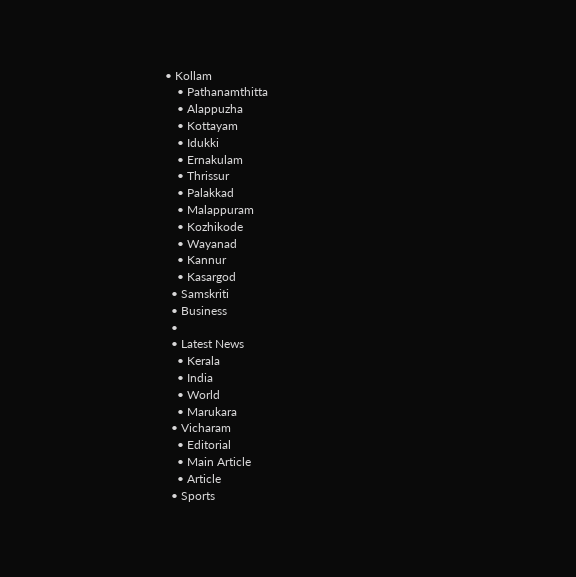• Kollam
    • Pathanamthitta
    • Alappuzha
    • Kottayam
    • Idukki
    • Ernakulam
    • Thrissur
    • Palakkad
    • Malappuram
    • Kozhikode
    • Wayanad
    • Kannur
    • Kasargod
  • Samskriti
  • Business
  •
  • Latest News
    • Kerala
    • India
    • World
    • Marukara
  • Vicharam
    • Editorial
    • Main Article
    • Article
  • Sports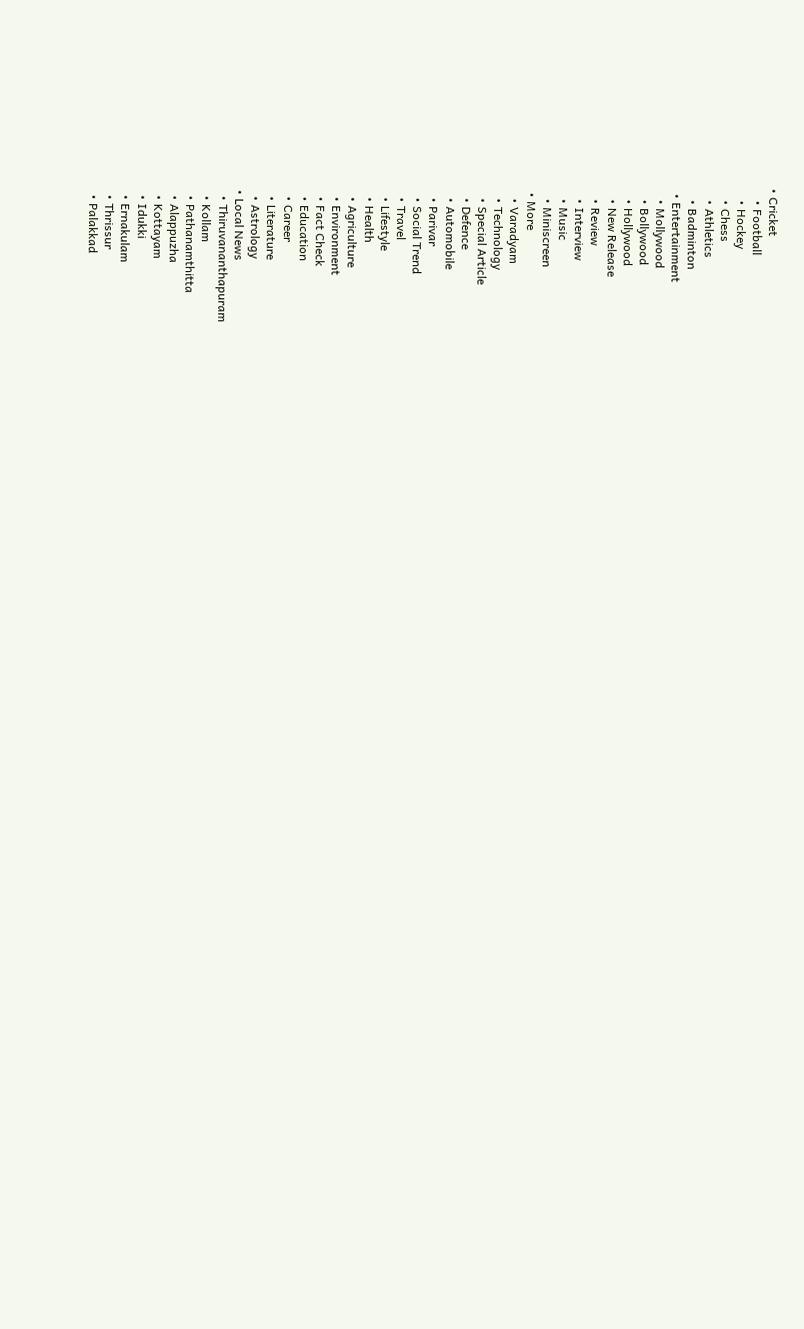• Cricket
    • Football
    • Hockey
    • Chess
    • Athletics
    • Badminton
  • Entertainment
    • Mollywood
    • Bollywood
    • Hollywood
    • New Release
    • Review
    • Interview
    • Music
    • Miniscreen
  • More
    • Varadyam
    • Technology
    • Special Article
    • Defence
    • Automobile
    • Parivar
    • Social Trend
    • Travel
    • Lifestyle
    • Health
    • Agriculture
    • Environment
    • Fact Check
    • Education
    • Career
    • Literature
    • Astrology
  • Local News
    • Thiruvananthapuram
    • Kollam
    • Pathanamthitta
    • Alappuzha
    • Kottayam
    • Idukki
    • Ernakulam
    • Thrissur
    • Palakkad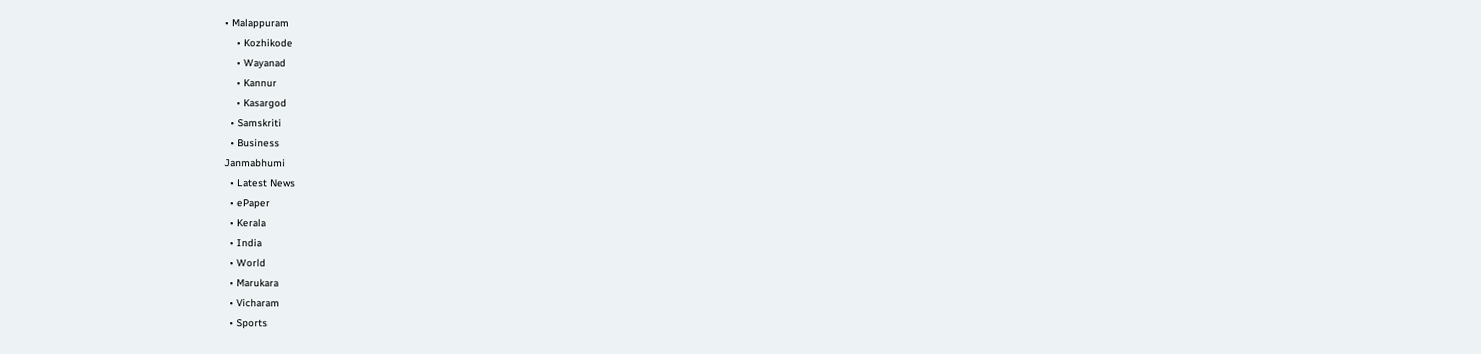• Malappuram
    • Kozhikode
    • Wayanad
    • Kannur
    • Kasargod
  • Samskriti
  • Business
Janmabhumi
  • Latest News
  • ePaper
  • Kerala
  • India
  • World
  • Marukara
  • Vicharam
  • Sports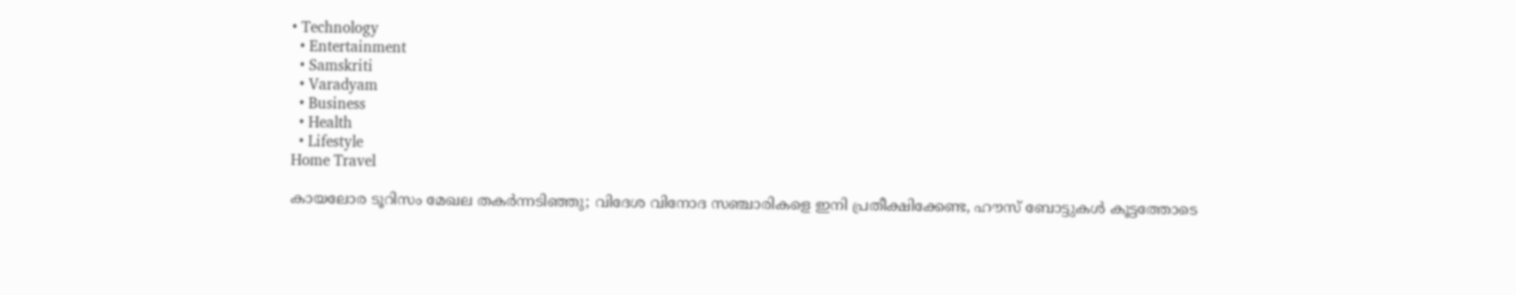• Technology
  • Entertainment
  • Samskriti
  • Varadyam
  • Business
  • Health
  • Lifestyle
Home Travel

കായലോര ടൂറിസം മേഖല തകര്‍ന്നടിഞ്ഞു; വിദേശ വിനോദ സഞ്ചാരികളെ ഇനി പ്രതീക്ഷിക്കേണ്ട, ഹൗസ് ബോട്ടുകള്‍ കൂട്ടത്തോടെ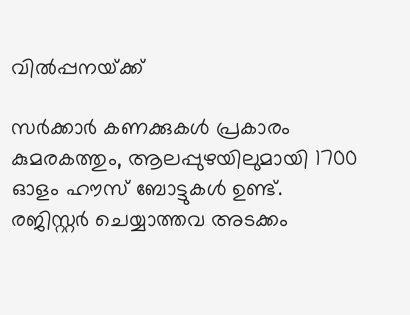വില്‍പ്പനയ്‌ക്ക്

സര്‍ക്കാര്‍ കണക്കുകള്‍ പ്രകാരം കുമരകത്തും, ആലപ്പുഴയിലുമായി 1700 ഓളം ഹൗസ് ബോട്ടുകള്‍ ഉണ്ട്. രജിസ്റ്റര്‍ ചെയ്യാത്തവ അടക്കം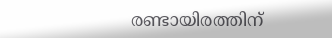രണ്ടായിരത്തിന്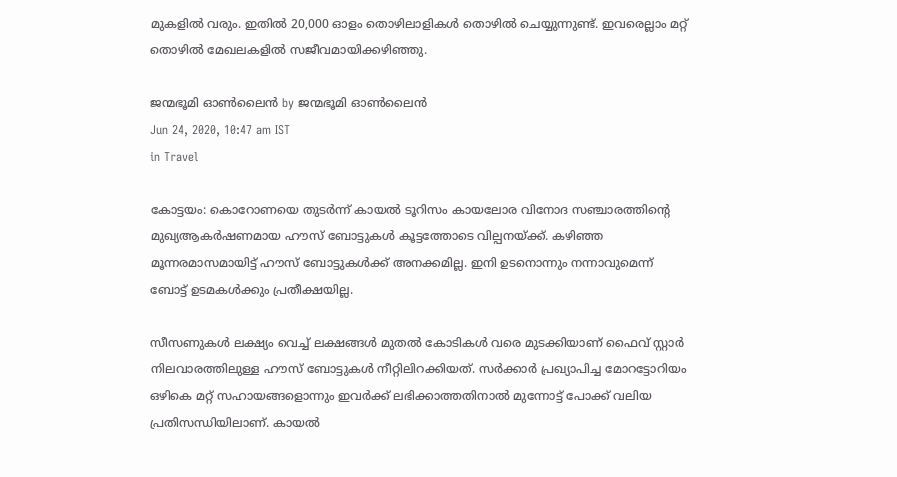മുകളില്‍ വരും. ഇതില്‍ 20,000 ഓളം തൊഴിലാളികള്‍ തൊഴില്‍ ചെയ്യുന്നുണ്ട്. ഇവരെല്ലാം മറ്റ് തൊഴില്‍ മേഖലകളില്‍ സജീവമായിക്കഴിഞ്ഞു.

ജന്മഭൂമി ഓണ്‍ലൈന്‍ by ജന്മഭൂമി ഓണ്‍ലൈന്‍
Jun 24, 2020, 10:47 am IST
in Travel

കോട്ടയം: കൊറോണയെ തുടര്‍ന്ന് കായല്‍ ടൂറിസം കായലോര വിനോദ സഞ്ചാരത്തിന്റെ മുഖ്യആകര്‍ഷണമായ ഹൗസ് ബോട്ടുകള്‍ കൂട്ടത്തോടെ വില്പനയ്‌ക്ക്. കഴിഞ്ഞ മൂന്നരമാസമായിട്ട് ഹൗസ് ബോട്ടുകള്‍ക്ക് അനക്കമില്ല. ഇനി ഉടനൊന്നും നന്നാവുമെന്ന് ബോട്ട് ഉടമകള്‍ക്കും പ്രതീക്ഷയില്ല.

സീസണുകള്‍ ലക്ഷ്യം വെച്ച് ലക്ഷങ്ങള്‍ മുതല്‍ കോടികള്‍ വരെ മുടക്കിയാണ് ഫൈവ് സ്റ്റാര്‍ നിലവാരത്തിലുള്ള ഹൗസ് ബോട്ടുകള്‍ നീറ്റിലിറക്കിയത്. സര്‍ക്കാര്‍ പ്രഖ്യാപിച്ച മോറട്ടോറിയം ഒഴികെ മറ്റ് സഹായങ്ങളൊന്നും ഇവര്‍ക്ക് ലഭിക്കാത്തതിനാല്‍ മുന്നോട്ട് പോക്ക് വലിയ പ്രതിസന്ധിയിലാണ്. കായല്‍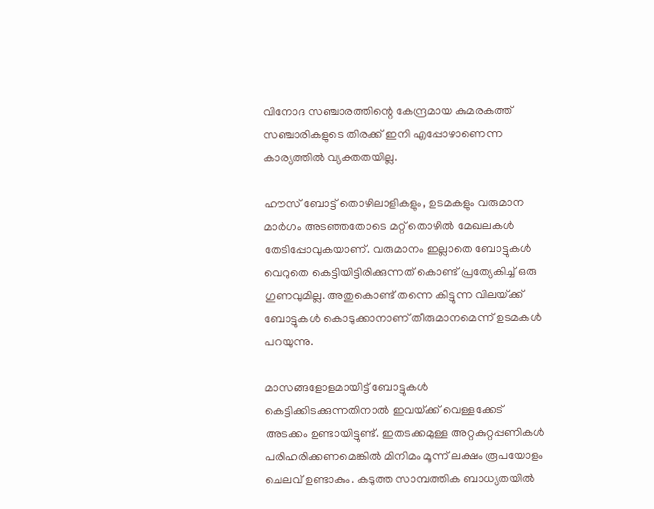വിനോദ സഞ്ചാരത്തിന്റെ കേന്ദ്രമായ കുമരകത്ത് സഞ്ചാരികളുടെ തിരക്ക് ഇനി എപ്പോഴാണെന്ന കാര്യത്തില്‍ വ്യക്തതയില്ല.

ഹൗസ് ബോട്ട് തൊഴിലാളികളും, ഉടമകളും വരുമാന മാര്‍ഗം അടഞ്ഞതോടെ മറ്റ് തൊഴില്‍ മേഖലകള്‍ തേടിപ്പോവുകയാണ്. വരുമാനം ഇല്ലാതെ ബോട്ടുകള്‍ വെറുതെ കെട്ടിയിട്ടിരിക്കുന്നത് കൊണ്ട് പ്രത്യേകിച്ച് ഒരു ഗുണവുമില്ല. അതുകൊണ്ട് തന്നെ കിട്ടുന്ന വിലയ്‌ക്ക് ബോട്ടുകള്‍ കൊടുക്കാനാണ് തീരുമാനമെന്ന് ഉടമകള്‍ പറയുന്നു.

മാസങ്ങളോളമായിട്ട് ബോട്ടുകള്‍ കെട്ടിക്കിടക്കുന്നതിനാല്‍ ഇവയ്‌ക്ക് വെള്ളക്കേട് അടക്കം ഉണ്ടായിട്ടുണ്ട്. ഇതടക്കമുള്ള അറ്റകുറ്റപ്പണികള്‍ പരിഹരിക്കണമെങ്കില്‍ മിനിമം മൂന്ന് ലക്ഷം രൂപയോളം ചെലവ് ഉണ്ടാകും. കടുത്ത സാമ്പത്തിക ബാധ്യതയില്‍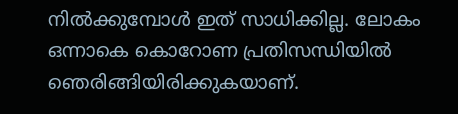നില്‍ക്കുമ്പോള്‍ ഇത് സാധിക്കില്ല. ലോകം ഒന്നാകെ കൊറോണ പ്രതിസന്ധിയില്‍ ഞെരിങ്ങിയിരിക്കുകയാണ്.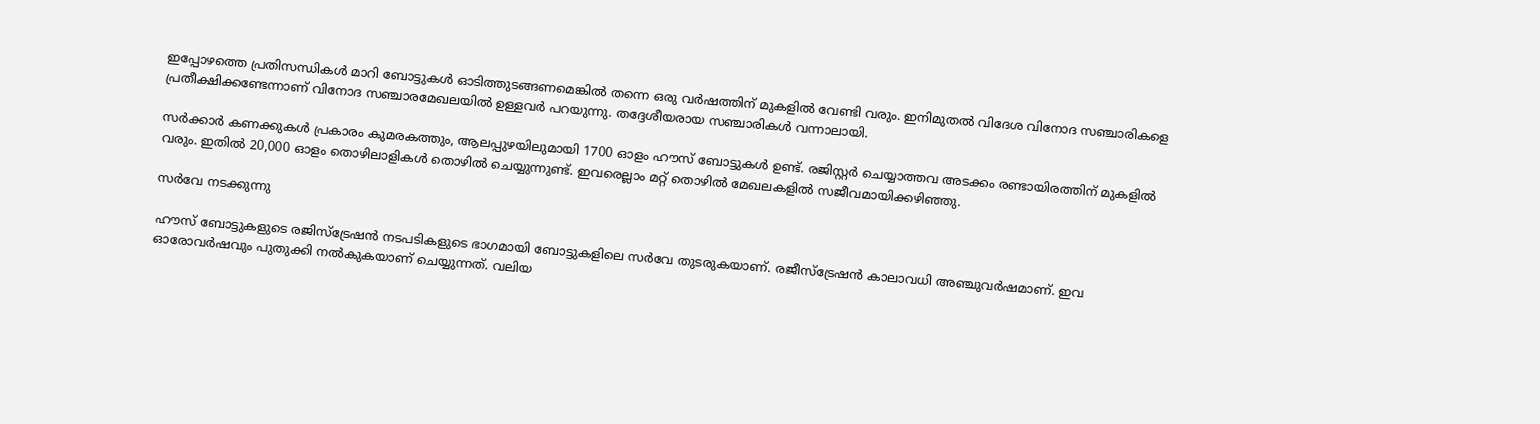ഇപ്പോഴത്തെ പ്രതിസന്ധികള്‍ മാറി ബോട്ടുകള്‍ ഓടിത്തുടങ്ങണമെങ്കില്‍ തന്നെ ഒരു വര്‍ഷത്തിന് മുകളില്‍ വേണ്ടി വരും. ഇനിമുതല്‍ വിദേശ വിനോദ സഞ്ചാരികളെ പ്രതീക്ഷിക്കണ്ടേന്നാണ് വിനോദ സഞ്ചാരമേഖലയില്‍ ഉള്ളവര്‍ പറയുന്നു. തദ്ദേശീയരായ സഞ്ചാരികള്‍ വന്നാലായി.

സര്‍ക്കാര്‍ കണക്കുകള്‍ പ്രകാരം കുമരകത്തും, ആലപ്പുഴയിലുമായി 1700 ഓളം ഹൗസ് ബോട്ടുകള്‍ ഉണ്ട്. രജിസ്റ്റര്‍ ചെയ്യാത്തവ അടക്കം രണ്ടായിരത്തിന് മുകളില്‍ വരും. ഇതില്‍ 20,000 ഓളം തൊഴിലാളികള്‍ തൊഴില്‍ ചെയ്യുന്നുണ്ട്. ഇവരെല്ലാം മറ്റ് തൊഴില്‍ മേഖലകളില്‍ സജീവമായിക്കഴിഞ്ഞു.

സര്‍വേ നടക്കുന്നു

ഹൗസ് ബോട്ടുകളുടെ രജിസ്‌ട്രേഷന്‍ നടപടികളുടെ ഭാഗമായി ബോട്ടുകളിലെ സര്‍വേ തുടരുകയാണ്. രജീസ്‌ട്രേഷന്‍ കാലാവധി അഞ്ചുവര്‍ഷമാണ്. ഇവ ഓരോവര്‍ഷവും പുതുക്കി നല്‍കുകയാണ് ചെയ്യുന്നത്. വലിയ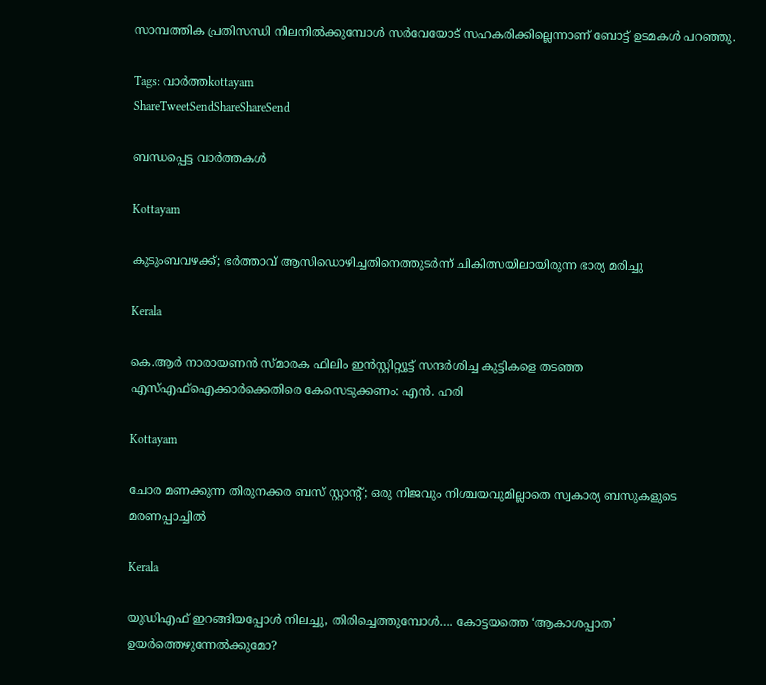സാമ്പത്തിക പ്രതിസന്ധി നിലനില്‍ക്കുമ്പോള്‍ സര്‍വേയോട് സഹകരിക്കില്ലെന്നാണ് ബോട്ട് ഉടമകള്‍ പറഞ്ഞു.

Tags: വാര്‍ത്തkottayam
ShareTweetSendShareShareSend

ബന്ധപ്പെട്ട വാര്‍ത്തകള്‍

Kottayam

കുടുംബവഴക്ക്; ഭർത്താവ് ആസിഡൊഴിച്ചതിനെത്തുടർന്ന് ചികിത്സയിലായിരുന്ന ഭാര്യ മരിച്ചു

Kerala

കെ.ആര്‍ നാരായണൻ സ്മാരക ഫിലിം ഇൻസ്റ്റിറ്റ്യൂട്ട് സന്ദർശിച്ച കുട്ടികളെ തടഞ്ഞ എസ്എഫ്ഐക്കാർക്കെതിരെ കേസെടുക്കണം: എൻ. ഹരി

Kottayam

ചോര മണക്കുന്ന തിരുനക്കര ബസ് സ്റ്റാന്റ്; ഒരു നിജവും നിശ്ചയവുമില്ലാതെ സ്വകാര്യ ബസുകളുടെ മരണപ്പാച്ചിൽ

Kerala

യുഡിഎഫ് ഇറങ്ങിയപ്പോള്‍ നിലച്ചു, തിരിച്ചെത്തുമ്പോള്‍…. കോട്ടയത്തെ ‘ആകാശപ്പാത’ ഉയര്‍ത്തെഴുന്നേല്‍ക്കുമോ?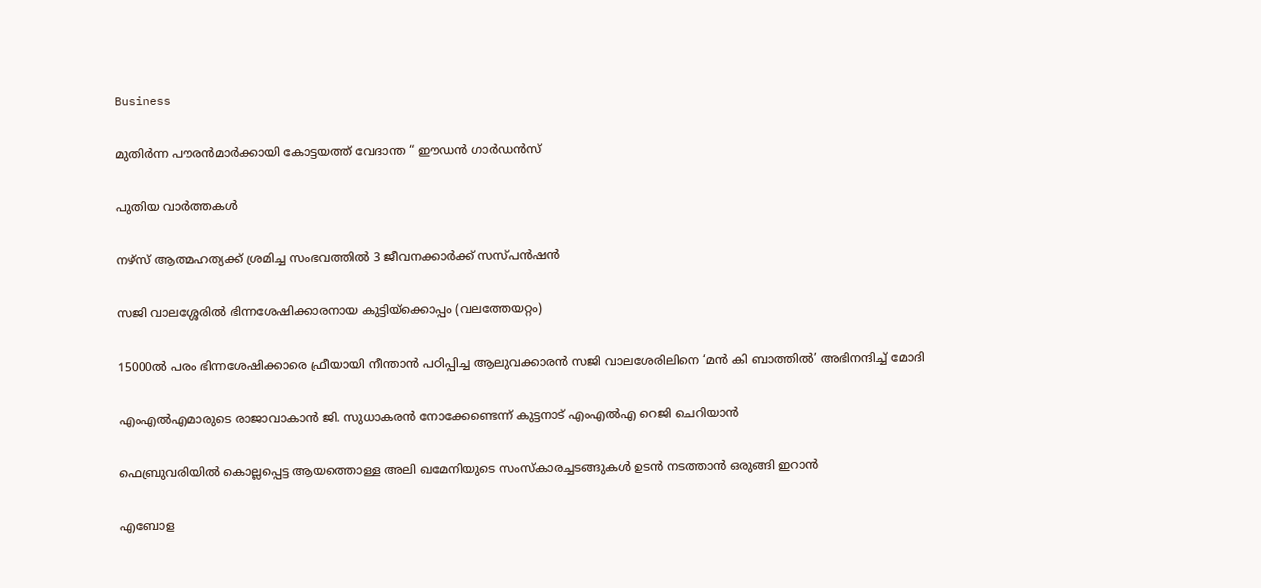Business

മുതിർന്ന പൗരൻമാർക്കായി കോട്ടയത്ത് വേദാന്ത “ ഈഡൻ ഗാർഡൻസ്

പുതിയ വാര്‍ത്തകള്‍

നഴ്‌സ് ആത്മഹത്യക്ക് ശ്രമിച്ച സംഭവത്തില്‍ 3 ജീവനക്കാര്‍ക്ക് സസ്പന്‍ഷന്‍

സജി വാലശ്ശേരില്‍ ഭിന്നശേഷിക്കാരനായ കുട്ടിയ്ക്കൊപ്പം (വലത്തേയറ്റം)

15000ല്‍ പരം ഭിന്നശേഷിക്കാരെ ഫ്രീയായി നീന്താന്‍ പഠിപ്പിച്ച ആലുവക്കാരന്‍ സജി വാലശേരിലിനെ ‘മൻ കി ബാത്തിൽ’ അഭിനന്ദിച്ച് മോദി

എംഎല്‍എമാരുടെ രാജാവാകാന്‍ ജി. സുധാകരന്‍ നോക്കേണ്ടെന്ന് കുട്ടനാട് എംഎല്‍എ റെജി ചെറിയാന്‍

ഫെബ്രുവരിയില്‍ കൊല്ലപ്പെട്ട ആയത്തൊള്ള അലി ഖമേനിയുടെ സംസ്കാരച്ചടങ്ങുകള്‍ ഉടന്‍ നടത്താന്‍ ഒരുങ്ങി ഇറാന്‍

എബോള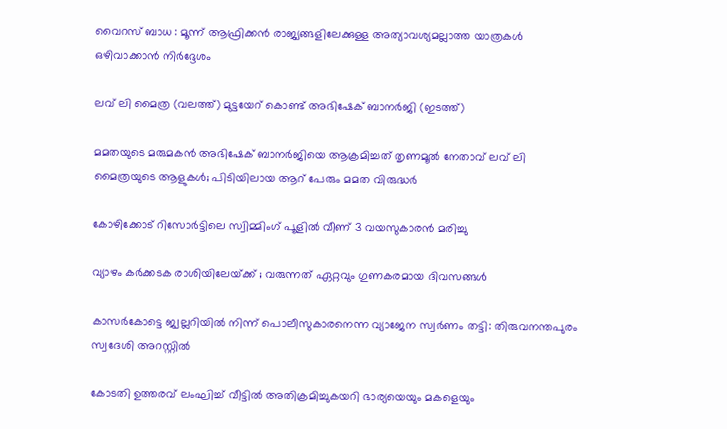വൈറസ് ബാധ : മൂന്ന് ആഫ്രിക്കൻ രാജ്യങ്ങളിലേക്കുള്ള അത്യാവശ്യമല്ലാത്ത യാത്രകൾ ഒഴിവാക്കാൻ നിർദ്ദേശം

ലവ് ലി മൈത്ര (വലത്ത്) മുട്ടയേറ് കൊണ്ട് അഭിഷേക് ബാനര്‍ജി (ഇടത്ത്)

മമതയുടെ മരുമകന്‍ അഭിഷേക് ബാനര്‍ജിയെ ആക്രമിച്ചത് തൃണമൂല്‍ നേതാവ് ലവ് ലി മൈത്രയുടെ ആളുകള്‍; പിടിയിലായ ആറ് പേരും മമത വിരുദ്ധര്‍

കോഴിക്കോട് റിസോര്‍ട്ടിലെ സ്വിമ്മിംഗ് പൂളില്‍ വീണ് 3 വയസുകാരന്‍ മരിച്ചു

വ്യാഴം കർക്കടക രാശിയിലേയ്‌ക്ക് ; വരുന്നത് ഏറ്റവും ഗുണകരമായ ദിവസങ്ങൾ

കാസര്‍കോട്ടെ ജ്വല്ലറിയില്‍ നിന്ന് പൊലീസുകാരനെന്ന വ്യാജേന സ്വര്‍ണം തട്ടി: തിരുവനന്തപുരം സ്വദേശി അറസ്റ്റില്‍

കോടതി ഉത്തരവ് ലംഘിച്ച് വീട്ടില്‍ അതിക്രമിച്ചുകയറി ഭാര്യയെയും മകളെയും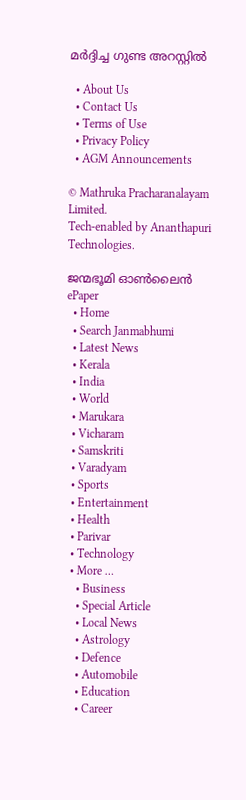മര്‍ദ്ദിച്ച ഗുണ്ട അറസ്റ്റില്‍

  • About Us
  • Contact Us
  • Terms of Use
  • Privacy Policy
  • AGM Announcements

© Mathruka Pracharanalayam Limited.
Tech-enabled by Ananthapuri Technologies.

ജന്മഭൂമി ഓണ്‍ലൈന്‍
ePaper
  • Home
  • Search Janmabhumi
  • Latest News
  • Kerala
  • India
  • World
  • Marukara
  • Vicharam
  • Samskriti
  • Varadyam
  • Sports
  • Entertainment
  • Health
  • Parivar
  • Technology
  • More …
    • Business
    • Special Article
    • Local News
    • Astrology
    • Defence
    • Automobile
    • Education
    • Career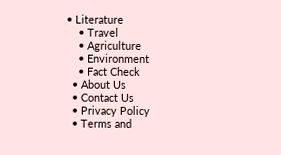• Literature
    • Travel
    • Agriculture
    • Environment
    • Fact Check
  • About Us
  • Contact Us
  • Privacy Policy
  • Terms and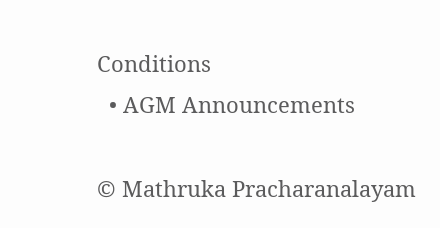Conditions
  • AGM Announcements

© Mathruka Pracharanalayam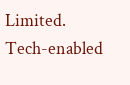Limited.
Tech-enabled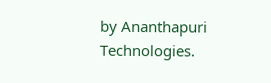by Ananthapuri Technologies.